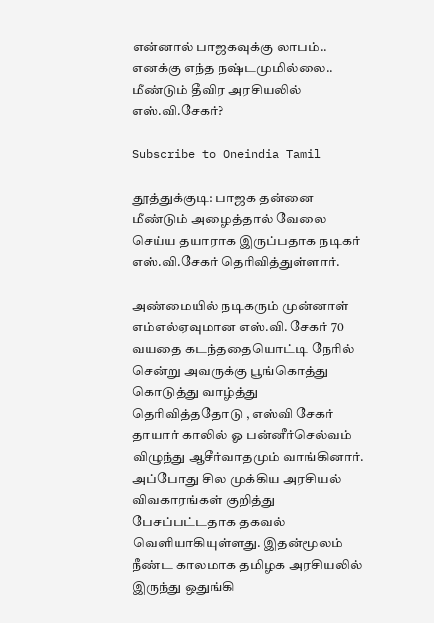என்னால் பாஜகவுக்கு லாபம்.. எனக்கு எந்த நஷ்டமுமில்லை.. மீண்டும் தீவிர அரசியலில் எஸ்.வி.சேகர்?

Subscribe to Oneindia Tamil

தூத்துக்குடி: பாஜக தன்னை மீண்டும் அழைத்தால் வேலை செய்ய தயாராக இருப்பதாக நடிகர் எஸ்.வி.சேகர் தெரிவித்துள்ளார்.

அண்மையில் நடிகரும் முன்னாள் எம்எல்ஏவுமான எஸ்.வி. சேகர் 70 வயதை கடந்ததையொட்டி நேரில் சென்று அவருக்கு பூங்கொத்து கொடுத்து வாழ்த்து தெரிவித்ததோடு , எஸ்வி சேகர் தாயார் காலில் ஓ பன்னீர்செல்வம் விழுந்து ஆசீர்வாதமும் வாங்கினார். அப்போது சில முக்கிய அரசியல் விவகாரங்கள் குறித்து பேசப்பட்டதாக தகவல் வெளியாகியுள்ளது. இதன்மூலம் நீண்ட காலமாக தமிழக அரசியலில் இருந்து ஒதுங்கி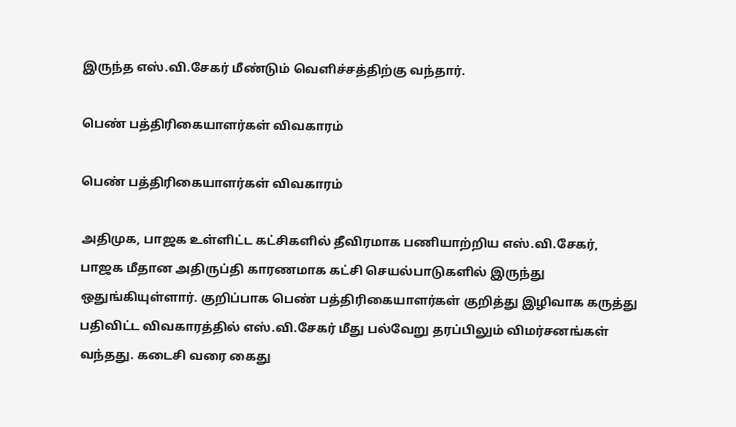இருந்த எஸ்.வி.சேகர் மீண்டும் வெளிச்சத்திற்கு வந்தார்.

பெண் பத்திரிகையாளர்கள் விவகாரம்

பெண் பத்திரிகையாளர்கள் விவகாரம்

அதிமுக, பாஜக உள்ளிட்ட கட்சிகளில் தீவிரமாக பணியாற்றிய எஸ்.வி.சேகர், பாஜக மீதான அதிருப்தி காரணமாக கட்சி செயல்பாடுகளில் இருந்து ஒதுங்கியுள்ளார். குறிப்பாக பெண் பத்திரிகையாளர்கள் குறித்து இழிவாக கருத்து பதிவிட்ட விவகாரத்தில் எஸ்.வி.சேகர் மீது பல்வேறு தரப்பிலும் விமர்சனங்கள் வந்தது. கடைசி வரை கைது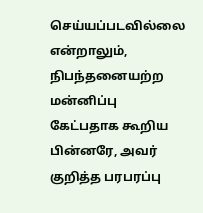செய்யப்படவில்லை என்றாலும், நிபந்தனையற்ற மன்னிப்பு கேட்பதாக கூறிய பின்னரே, அவர் குறித்த பரபரப்பு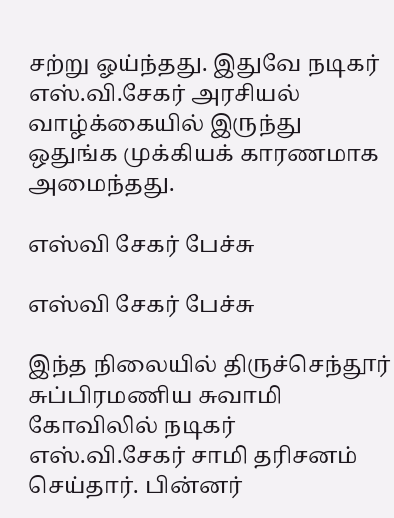சற்று ஓய்ந்தது. இதுவே நடிகர் எஸ்.வி.சேகர் அரசியல் வாழ்க்கையில் இருந்து ஒதுங்க முக்கியக் காரணமாக அமைந்தது.

எஸ்வி சேகர் பேச்சு

எஸ்வி சேகர் பேச்சு

இந்த நிலையில் திருச்செந்தூர் சுப்பிரமணிய சுவாமி கோவிலில் நடிகர் எஸ்.வி.சேகர் சாமி தரிசனம் செய்தார். பின்னர்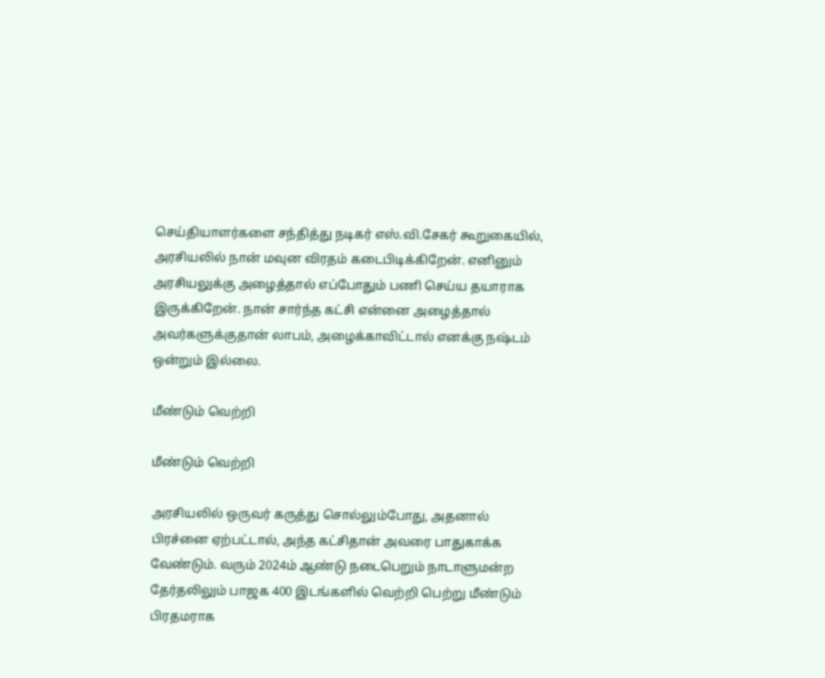செய்தியாளர்களை சந்தித்து நடிகர் எஸ்.வி.சேகர் கூறுகையில், அரசியலில் நான் மவுன விரதம் கடைபிடிக்கிறேன். எனினும் அரசியலுக்கு அழைத்தால் எப்போதும் பணி செய்ய தயாராக இருக்கிறேன். நான் சார்ந்த கட்சி என்னை அழைத்தால் அவர்களுக்குதான் லாபம், அழைக்காவிட்டால் எனக்கு நஷ்டம் ஒன்றும் இல்லை.

மீண்டும் வெற்றி

மீண்டும் வெற்றி

அரசியலில் ஒருவர் கருத்து சொல்லும்போது, அதனால் பிரச்னை ஏற்பட்டால், அந்த கட்சிதான் அவரை பாதுகாக்க வேண்டும். வரும் 2024ம் ஆண்டு நடைபெறும் நாடாளுமன்ற தேர்தலிலும் பாஜக 400 இடங்களில் வெற்றி பெற்று மீண்டும் பிரதமராக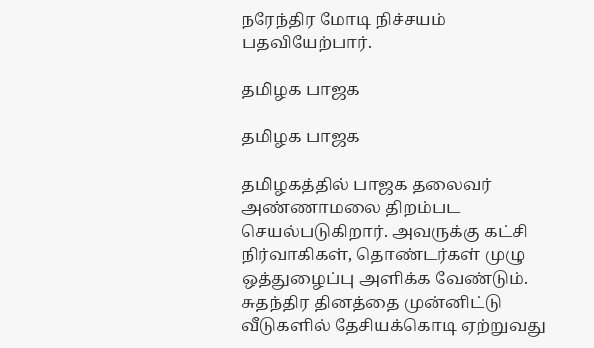நரேந்திர மோடி நிச்சயம் பதவியேற்பார்.

தமிழக பாஜக

தமிழக பாஜக

தமிழகத்தில் பாஜக தலைவர் அண்ணாமலை திறம்பட செயல்படுகிறார். அவருக்கு கட்சி நிர்வாகிகள், தொண்டர்கள் முழு ஒத்துழைப்பு அளிக்க வேண்டும். சுதந்திர தினத்தை முன்னிட்டு வீடுகளில் தேசியக்கொடி ஏற்றுவது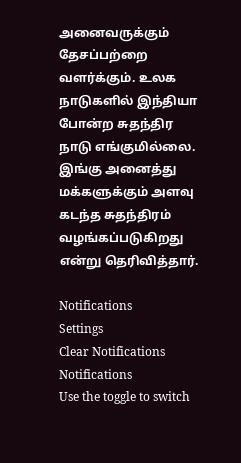அனைவருக்கும் தேசப்பற்றை வளர்க்கும். உலக நாடுகளில் இந்தியா போன்ற சுதந்திர நாடு எங்குமில்லை. இங்கு அனைத்து மக்களுக்கும் அளவு கடந்த சுதந்திரம் வழங்கப்படுகிறது என்று தெரிவித்தார்.

Notifications
Settings
Clear Notifications
Notifications
Use the toggle to switch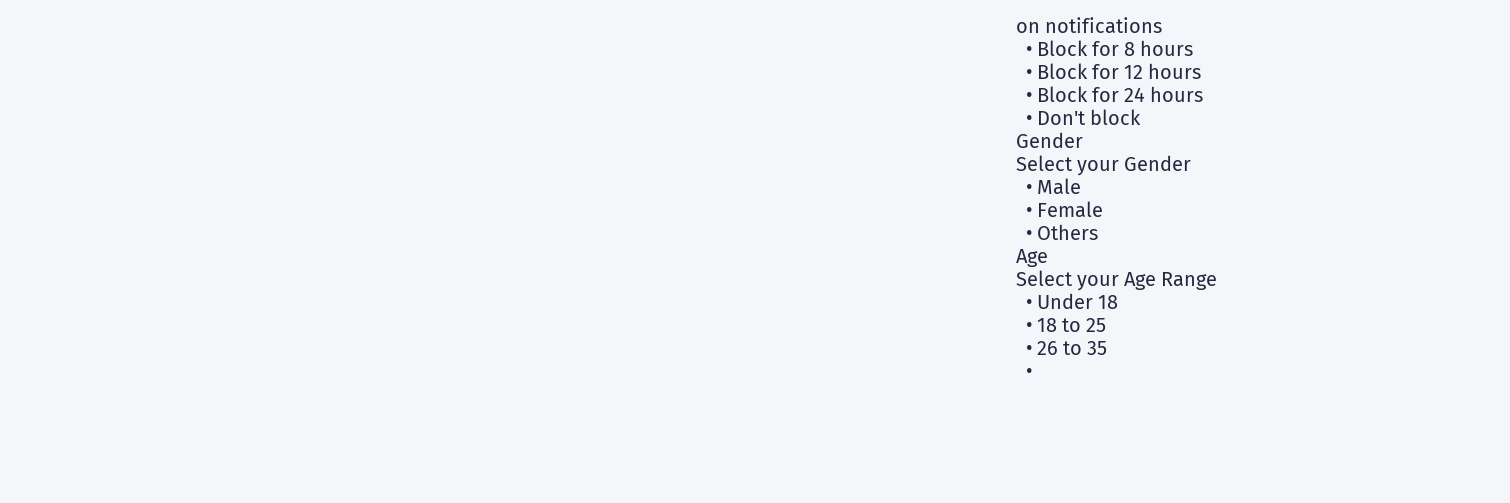on notifications
  • Block for 8 hours
  • Block for 12 hours
  • Block for 24 hours
  • Don't block
Gender
Select your Gender
  • Male
  • Female
  • Others
Age
Select your Age Range
  • Under 18
  • 18 to 25
  • 26 to 35
  •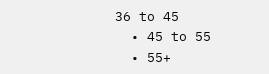36 to 45
  • 45 to 55
  • 55+